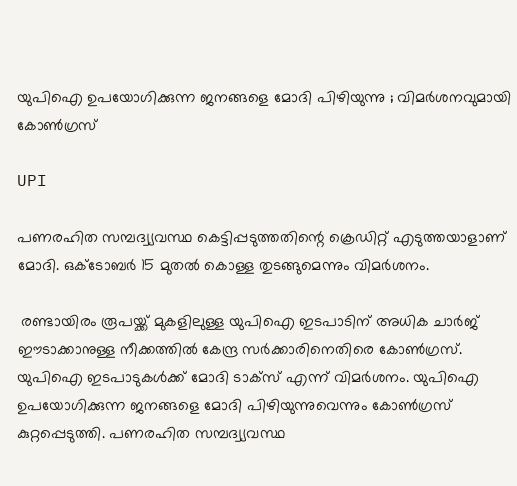യുപിഐ ഉപയോഗിക്കുന്ന ജനങ്ങളെ മോദി പിഴിയുന്നു ; വിമര്‍ശനവുമായി കോണ്‍ഗ്രസ്

UPI

പണരഹിത സമ്പദ്വ്യവസ്ഥ കെട്ടിപ്പടുത്തതിന്റെ ക്രെഡിറ്റ് എടുത്തയാളാണ് മോദി. ഒക്ടോബര്‍ 15 മുതല്‍ കൊള്ള തുടങ്ങുമെന്നും വിമര്‍ശനം.

 രണ്ടായിരം രൂപയ്ക്ക് മുകളിലുള്ള യുപിഐ ഇടപാടിന് അധിക ചാര്‍ജ് ഈടാക്കാനുള്ള നീക്കത്തില്‍ കേന്ദ്ര സര്‍ക്കാരിനെതിരെ കോണ്‍ഗ്രസ്. യുപിഐ ഇടപാടുകള്‍ക്ക് മോദി ടാക്‌സ് എന്ന് വിമര്‍ശനം. യുപിഐ ഉപയോഗിക്കുന്ന ജനങ്ങളെ മോദി പിഴിയുന്നുവെന്നും കോണ്‍ഗ്രസ് കുറ്റപ്പെടുത്തി. പണരഹിത സമ്പദ്വ്യവസ്ഥ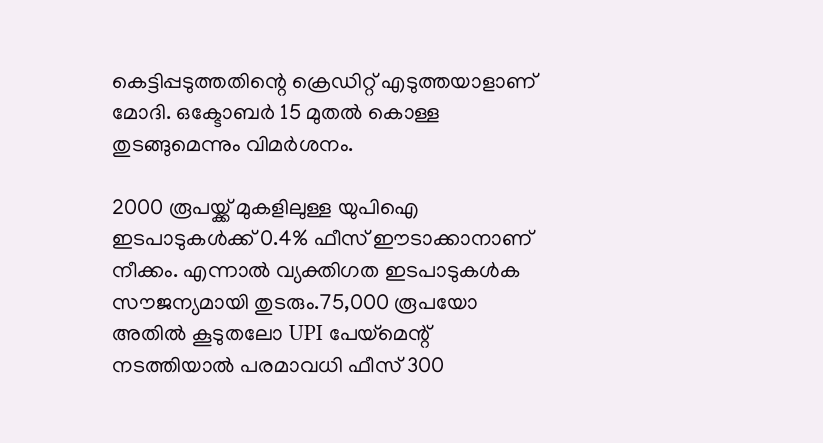കെട്ടിപ്പടുത്തതിന്റെ ക്രെഡിറ്റ് എടുത്തയാളാണ് മോദി. ഒക്ടോബര്‍ 15 മുതല്‍ കൊള്ള തുടങ്ങുമെന്നും വിമര്‍ശനം.

2000 രൂപയ്ക്ക് മുകളിലുള്ള യുപിഐ ഇടപാടുകള്‍ക്ക് 0.4% ഫീസ് ഈടാക്കാനാണ് നീക്കം. എന്നാല്‍ വ്യക്തിഗത ഇടപാടുകള്‍ക സൗജന്യമായി തുടരും.75,000 രൂപയോ അതില്‍ കൂടുതലോ UPI പേയ്മെന്റ് നടത്തിയാല്‍ പരമാവധി ഫീസ് 300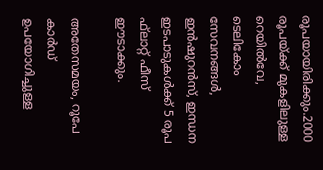രൂപയായിരിക്കും.2000 രൂപയ്ക്ക് മുകളിലുള്ള റെയില്‍വേ, ടെലികോം സേവനങ്ങള്‍, ഇന്‍ഷുറന്‍സ്, ഇന്ധന ഇടപാടുകള്‍ക്ക് 5 രൂപ ഫ്‌ലാറ്റ് ഫീസ് ഈടാക്കും.

അതേസമയം, റൂപേ കാര്‍ഡ് ഉപയോഗിച്ചുള്ള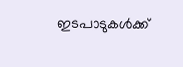ഇടപാടുകള്‍ക്ക്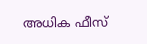അധിക ഫീസ്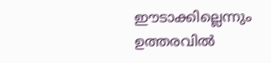ഈടാക്കില്ലെന്നും ഉത്തരവില്‍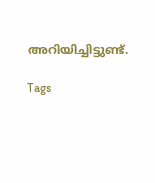അറിയിച്ചിട്ടുണ്ട്.

Tags